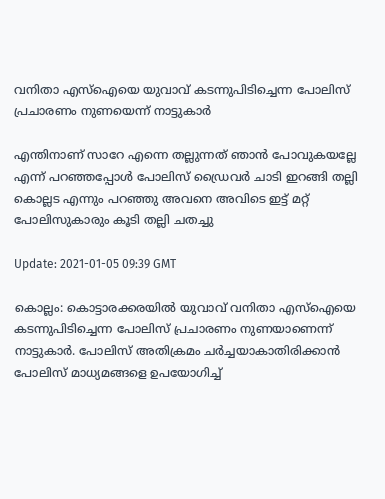വനിതാ എസ്ഐയെ യുവാവ് കടന്നുപിടിച്ചെന്ന പോലിസ് പ്രചാരണം നുണയെന്ന് നാട്ടുകാർ

എന്തിനാണ് സാറേ എന്നെ തല്ലുന്നത് ഞാൻ പോവുകയല്ലേ എന്ന് പറഞ്ഞപ്പോൾ പോലിസ് ഡ്രൈവർ ചാടി ഇറങ്ങി തല്ലി കൊല്ലട എന്നും പറഞ്ഞു അവനെ അവിടെ ഇട്ട് മറ്റ് പോലിസുകാരും കൂടി തല്ലി ചതച്ചു

Update: 2021-01-05 09:39 GMT

കൊല്ലം: കൊട്ടാരക്കരയിൽ യുവാവ് വനിതാ എസ്ഐയെ കടന്നുപിടിച്ചെന്ന പോലിസ് പ്രചാരണം നുണയാണെന്ന് നാട്ടുകാർ. പോലിസ് അതിക്രമം ചർച്ചയാകാതിരിക്കാൻ പോലിസ് മാധ്യമങ്ങളെ ഉപയോഗിച്ച്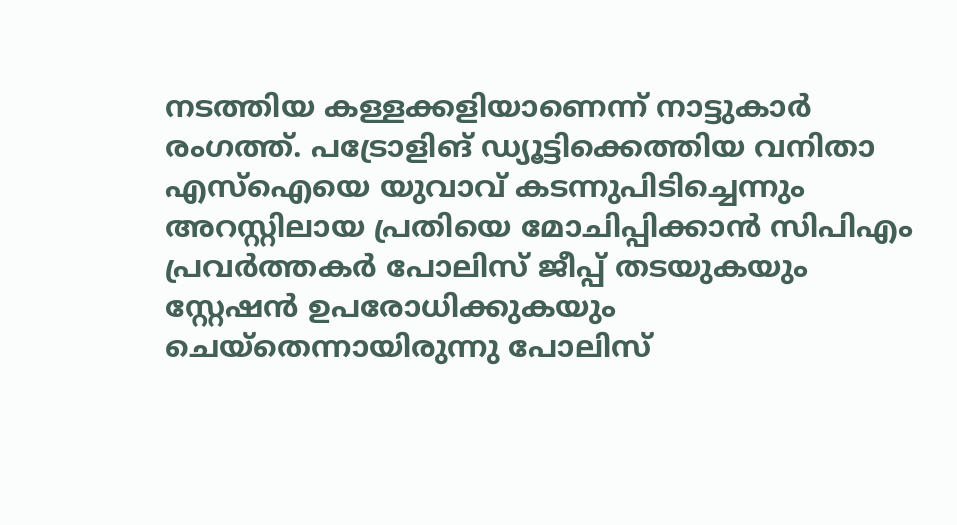നടത്തിയ കള്ളക്കളിയാണെന്ന് നാട്ടുകാർ രംഗത്ത്. പട്രോളിങ് ഡ്യൂട്ടിക്കെത്തിയ വനിതാ എസ്ഐയെ യുവാവ് കടന്നുപിടിച്ചെന്നും അറസ്റ്റിലായ പ്രതിയെ മോചിപ്പിക്കാന്‍ സിപിഎം പ്രവര്‍ത്തകര്‍ പോലിസ് ജീപ്പ് തടയുകയും സ്റ്റേഷന്‍ ഉപരോധിക്കുകയും ചെയ്തെന്നായിരുന്നു പോലിസ്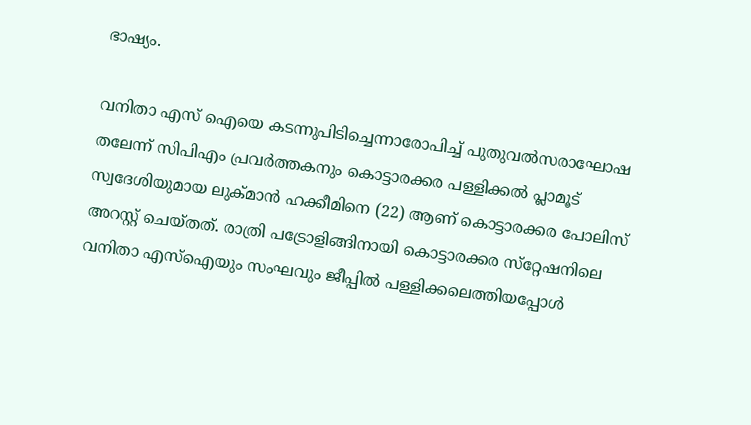ഭാഷ്യം.

വനിതാ എസ് ഐയെ കടന്നുപിടിച്ചെന്നാരോപിച്ച് പുതുവൽസരാഘോഷ തലേന്ന് സിപിഎം പ്രവർത്തകനും കൊട്ടാരക്കര പള്ളിക്കല്‍ പ്ലാമൂട് സ്വദേശിയുമായ ലുക്മാന്‍ ഹക്കീമിനെ (22) ആണ് കൊട്ടാരക്കര പോലിസ് അറസ്റ്റ് ചെയ്തത്. രാത്രി പട്രോളിങ്ങിനായി കൊട്ടാരക്കര സ്‌റ്റേഷനിലെ വനിതാ എസ്ഐയും സംഘവും ജീപ്പില്‍ പള്ളിക്കലെത്തിയപ്പോള്‍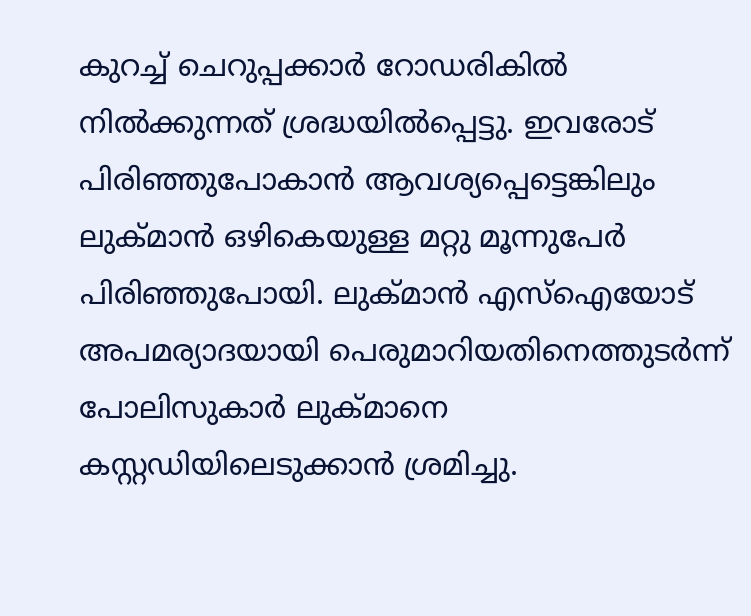കുറച്ച് ചെറുപ്പക്കാര്‍ റോഡരികിൽ നില്‍ക്കുന്നത് ശ്രദ്ധയില്‍പ്പെട്ടു. ഇവരോട് പിരിഞ്ഞുപോകാന്‍ ആവശ്യപ്പെട്ടെങ്കിലും ലുക്മാന്‍ ഒഴികെയുള്ള മറ്റു മൂന്നുപേര്‍ പിരിഞ്ഞുപോയി. ലുക്മാൻ എസ്ഐയോട് അപമര്യാദയായി പെരുമാറിയതിനെത്തുടർന്ന് പോലിസുകാര്‍ ലുക്മാനെ കസ്റ്റഡിയിലെടുക്കാന്‍ ശ്രമിച്ചു.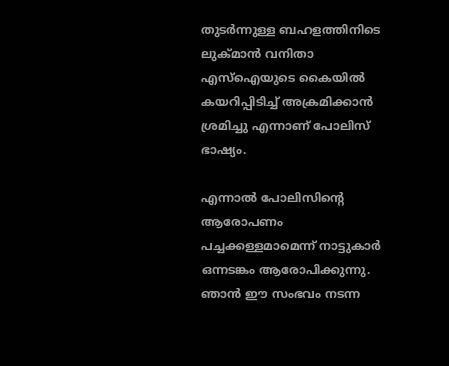തുടര്‍ന്നുള്ള ബഹളത്തിനിടെ ലുക്മാന്‍ വനിതാ എസ്ഐയുടെ കൈയില്‍ കയറിപ്പിടിച്ച് അക്രമിക്കാന്‍ ശ്രമിച്ചു എന്നാണ് പോലിസ് ഭാഷ്യം.

എന്നാൽ പോലിസിന്റെ ആരോപണം പച്ചക്കള്ളമാമെന്ന് നാട്ടുകാർ ഒന്നടങ്കം ആരോപിക്കുന്നു. ഞാൻ ഈ സംഭവം നടന്ന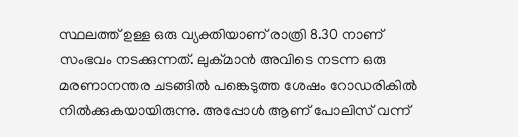സ്ഥലത്ത് ഉള്ള ഒരു വ്യക്തിയാണ് രാത്രി 8.30 നാണ് സംഭവം നടക്കുന്നത്. ലുക്മാൻ അവിടെ നടന്ന ഒരു മരണാനന്തര ചടങ്ങിൽ പങ്കെടുത്ത ശേഷം റോഡരികിൽ നിൽക്കുകയായിരുന്നു. അപ്പോൾ ആണ് പോലിസ് വന്ന്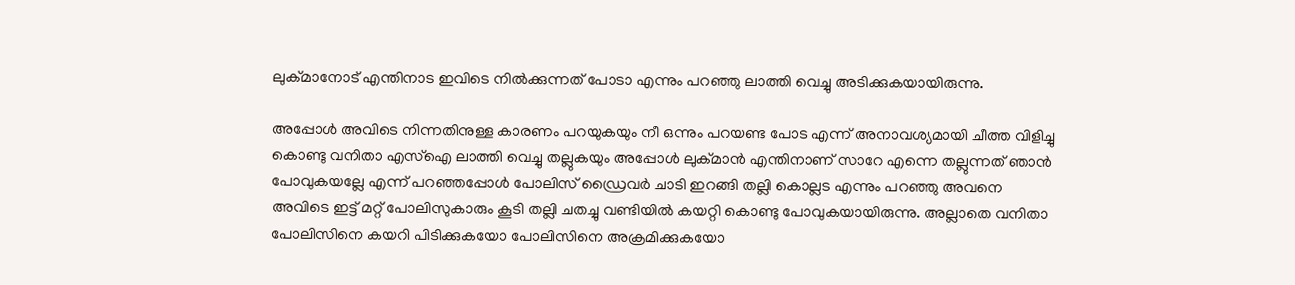ലുക്മാനോട് എന്തിനാട ഇവിടെ നിൽക്കുന്നത് പോടാ എന്നും പറഞ്ഞു ലാത്തി വെച്ചു അടിക്കുകയായിരുന്നു.

അപ്പോൾ അവിടെ നിന്നതിനുള്ള കാരണം പറയുകയും നീ ഒന്നും പറയണ്ട പോട എന്ന് അനാവശ്യമായി ചീത്ത വിളിച്ചു കൊണ്ടു വനിതാ എസ്ഐ ലാത്തി വെച്ചു തല്ലുകയും അപ്പോൾ ലുക്മാൻ എന്തിനാണ് സാറേ എന്നെ തല്ലുന്നത് ഞാൻ പോവുകയല്ലേ എന്ന് പറഞ്ഞപ്പോൾ പോലിസ് ഡ്രൈവർ ചാടി ഇറങ്ങി തല്ലി കൊല്ലട എന്നും പറഞ്ഞു അവനെ അവിടെ ഇട്ട് മറ്റ് പോലിസുകാരും കൂടി തല്ലി ചതച്ചു വണ്ടിയിൽ കയറ്റി കൊണ്ടു പോവുകയായിരുന്നു. അല്ലാതെ വനിതാ പോലിസിനെ കയറി പിടിക്കുകയോ പോലിസിനെ അക്രമിക്കുകയോ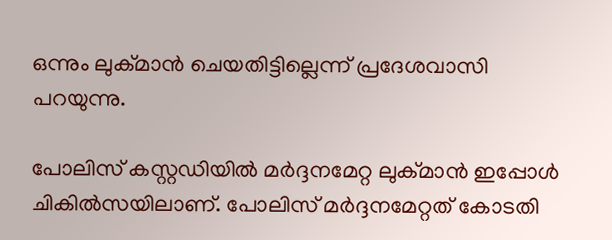ഒന്നും ലുക്മാൻ ചെയതിട്ടില്ലെന്ന് പ്രദേശവാസി പറയുന്നു.

പോലിസ് കസ്റ്റഡിയിൽ മർദ്ദനമേറ്റ ലുക്മാൻ ഇപ്പോൾ ചികിൽസയിലാണ്. പോലിസ് മർദ്ദനമേറ്റത് കോടതി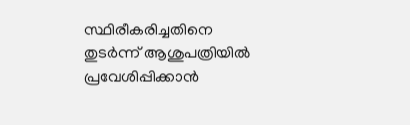സ്ഥിരീകരിച്ചതിനെ തുടർന്ന് ആശുപത്രിയിൽ പ്രവേശിപ്പിക്കാൻ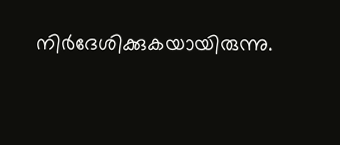നിർദേശിക്കുകയായിരുന്നു.